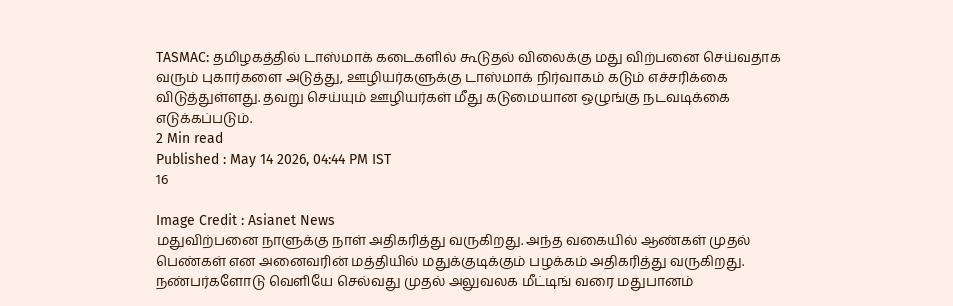TASMAC: தமிழகத்தில் டாஸ்மாக் கடைகளில் கூடுதல் விலைக்கு மது விற்பனை செய்வதாக வரும் புகார்களை அடுத்து, ஊழியர்களுக்கு டாஸ்மாக் நிர்வாகம் கடும் எச்சரிக்கை விடுத்துள்ளது. தவறு செய்யும் ஊழியர்கள் மீது கடுமையான ஒழுங்கு நடவடிக்கை எடுக்கப்படும்.
2 Min read
Published : May 14 2026, 04:44 PM IST
16

Image Credit : Asianet News
மதுவிற்பனை நாளுக்கு நாள் அதிகரித்து வருகிறது. அந்த வகையில் ஆண்கள் முதல் பெண்கள் என அனைவரின் மத்தியில் மதுக்குடிக்கும் பழக்கம் அதிகரித்து வருகிறது. நண்பர்களோடு வெளியே செல்வது முதல் அலுவலக மீட்டிங் வரை மதுபானம்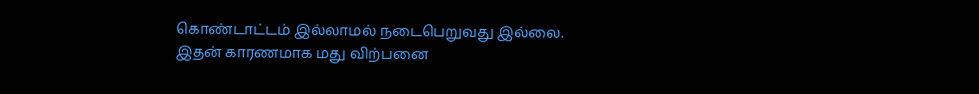கொண்டாட்டம் இல்லாமல் நடைபெறுவது இல்லை. இதன் காரணமாக மது விற்பனை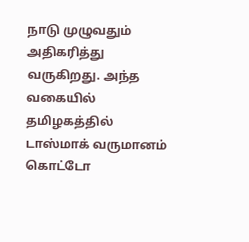நாடு முழுவதும் அதிகரித்து வருகிறது. அந்த வகையில் தமிழகத்தில் டாஸ்மாக் வருமானம் கொட்டோ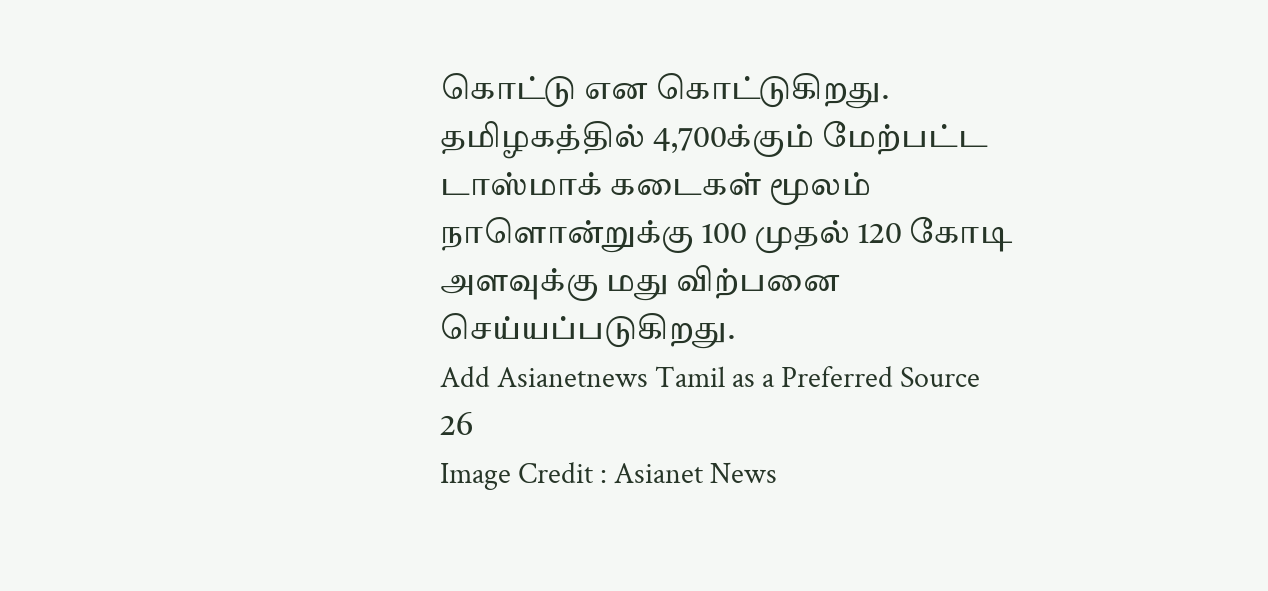கொட்டு என கொட்டுகிறது. தமிழகத்தில் 4,700க்கும் மேற்பட்ட டாஸ்மாக் கடைகள் மூலம் நாளொன்றுக்கு 100 முதல் 120 கோடி அளவுக்கு மது விற்பனை செய்யப்படுகிறது.
Add Asianetnews Tamil as a Preferred Source
26
Image Credit : Asianet News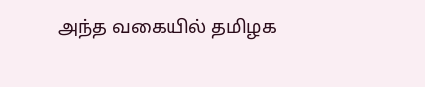அந்த வகையில் தமிழக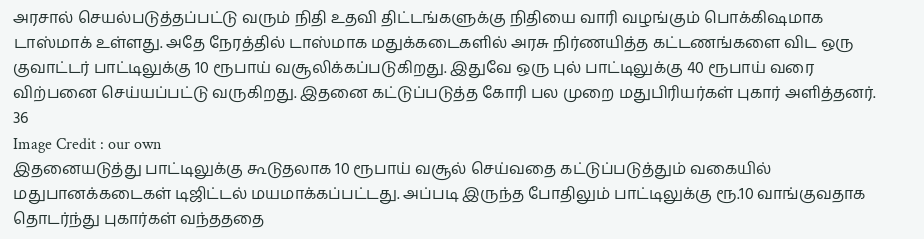அரசால் செயல்படுத்தப்பட்டு வரும் நிதி உதவி திட்டங்களுக்கு நிதியை வாரி வழங்கும் பொக்கிஷமாக டாஸ்மாக் உள்ளது. அதே நேரத்தில் டாஸ்மாக மதுக்கடைகளில் அரசு நிர்ணயித்த கட்டணங்களை விட ஒரு குவாட்டர் பாட்டிலுக்கு 10 ரூபாய் வசூலிக்கப்படுகிறது. இதுவே ஒரு புல் பாட்டிலுக்கு 40 ரூபாய் வரை விற்பனை செய்யப்பட்டு வருகிறது. இதனை கட்டுப்படுத்த கோரி பல முறை மதுபிரியர்கள் புகார் அளித்தனர்.
36
Image Credit : our own
இதனையடுத்து பாட்டிலுக்கு கூடுதலாக 10 ரூபாய் வசூல் செய்வதை கட்டுப்படுத்தும் வகையில் மதுபானக்கடைகள் டிஜிட்டல் மயமாக்கப்பட்டது. அப்படி இருந்த போதிலும் பாட்டிலுக்கு ரூ.10 வாங்குவதாக தொடர்ந்து புகார்கள் வந்தததை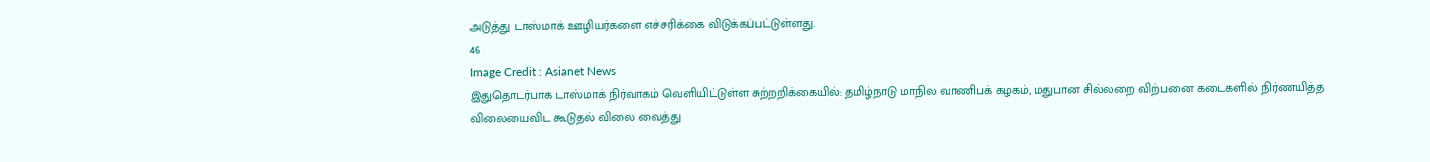அடுத்து டாஸ்மாக் ஊழியர்களை எச்சரிக்கை விடுக்கப்பட்டுள்ளது.
46
Image Credit : Asianet News
இதுதொடர்பாக டாஸ்மாக் நிர்வாகம் வெளியிட்டுள்ள சுற்றறிக்கையில்: தமிழ்நாடு மாநில வாணிபக் கழகம், மதுபான சில்லறை விற்பனை கடைகளில் நிர்ணயித்த விலையைவிட கூடுதல் விலை வைத்து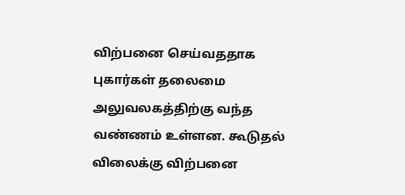விற்பனை செய்வததாக புகார்கள் தலைமை அலுவலகத்திற்கு வந்த வண்ணம் உள்ளன. கூடுதல் விலைக்கு விற்பனை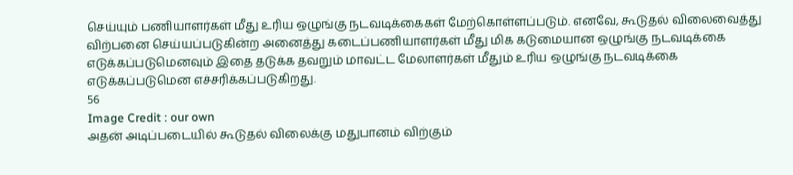செய்யும் பணியாளர்கள் மீது உரிய ஒழுங்கு நடவடிக்கைகள் மேற்கொள்ளப்படும். எனவே, கூடுதல் விலைவைத்து விற்பனை செய்யப்படுகின்ற அனைத்து கடைப்பணியாளர்கள் மீது மிக கடுமையான ஒழுங்கு நடவடிக்கை எடுக்கப்படுமெனவும் இதை தடுக்க தவறும் மாவட்ட மேலாளர்கள் மீதும் உரிய ஒழுங்கு நடவடிக்கை எடுக்கப்படுமென எச்சரிக்கப்படுகிறது.
56
Image Credit : our own
அதன் அடிப்படையில் கூடுதல் விலைக்கு மதுபானம் விற்கும்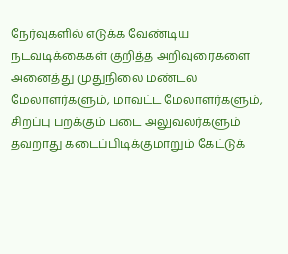நேர்வுகளில் எடுக்க வேண்டிய நடவடிக்கைகள் குறித்த அறிவுரைகளை அனைத்து முதுநிலை மண்டல மேலாளர்களும், மாவட்ட மேலாளர்களும், சிறப்பு பறக்கும் படை அலுவலர்களும் தவறாது கடைப்பிடிக்குமாறும் கேட்டுக்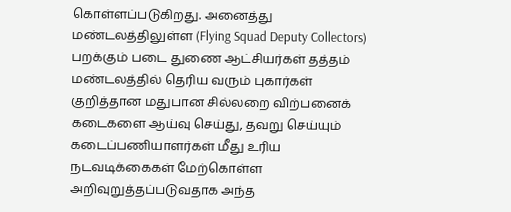கொள்ளப்படுகிறது. அனைத்து மண்டலத்திலுள்ள (Flying Squad Deputy Collectors) பறக்கும் படை துணை ஆட்சியர்கள் தத்தம் மண்டலத்தில் தெரிய வரும் புகார்கள் குறித்தான மதுபான சில்லறை விற்பனைக் கடைகளை ஆய்வு செய்து, தவறு செய்யும் கடைப்பணியாளர்கள் மீது உரிய நடவடிக்கைகள் மேற்கொள்ள அறிவுறுத்தப்படுவதாக அந்த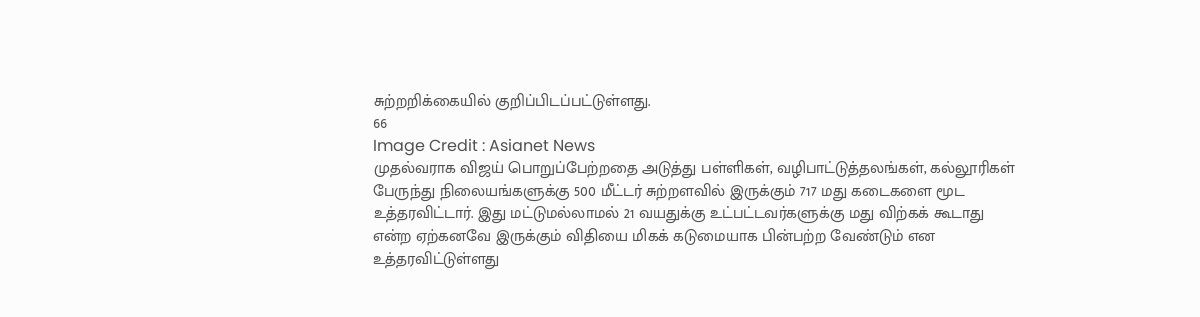சுற்றறிக்கையில் குறிப்பிடப்பட்டுள்ளது.
66
Image Credit : Asianet News
முதல்வராக விஜய் பொறுப்பேற்றதை அடுத்து பள்ளிகள், வழிபாட்டுத்தலங்கள், கல்லூரிகள் பேருந்து நிலையங்களுக்கு 500 மீட்டர் சுற்றளவில் இருக்கும் 717 மது கடைகளை மூட உத்தரவிட்டார். இது மட்டுமல்லாமல் 21 வயதுக்கு உட்பட்டவர்களுக்கு மது விற்கக் கூடாது என்ற ஏற்கனவே இருக்கும் விதியை மிகக் கடுமையாக பின்பற்ற வேண்டும் என உத்தரவிட்டுள்ளது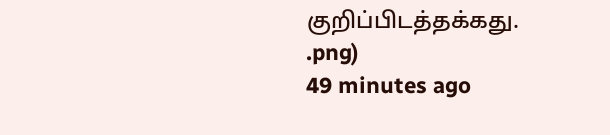குறிப்பிடத்தக்கது.
.png)
49 minutes ago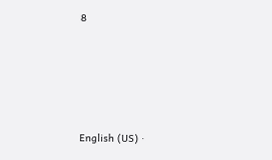8





English (US) ·